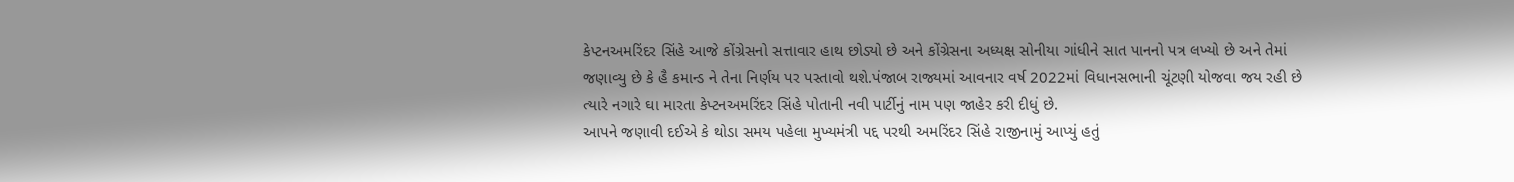કેપ્ટનઅમરિંદર સિંહે આજે કોંગ્રેસનો સત્તાવાર હાથ છોડ્યો છે અને કોંગ્રેસના અધ્યક્ષ સોનીયા ગાંધીને સાત પાનનો પત્ર લખ્યો છે અને તેમાં જણાવ્યુ છે કે હૈ કમાન્ડ ને તેના નિર્ણય પર પસ્તાવો થશે.પંજાબ રાજ્યમાં આવનાર વર્ષ 2022માં વિધાનસભાની ચૂંટણી યોજવા જય રહી છે ત્યારે નગારે ઘા મારતા કેપ્ટનઅમરિંદર સિંહે પોતાની નવી પાર્ટીનું નામ પણ જાહેર કરી દીધું છે.
આપને જણાવી દઈએ કે થોડા સમય પહેલા મુખ્યમંત્રી પદ્દ પરથી અમરિંદર સિંહે રાજીનામું આપ્યું હતું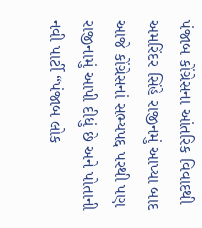પંજાબ કોંગ્રેસના આંતરિક વિવાદથી અમરિંદર સિંહે રાજીનમું આપ્યા બાદ આજે કોંગ્રેસનાં સભ્યપદ્દ પરથી પણ રાજીનામું આપી દીધું છે અને પોતાની નવી પાર્ટી “પંજાબ લોક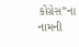કોંગ્રેસ”ના નામની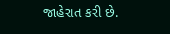જાહેરાત કરી છે.